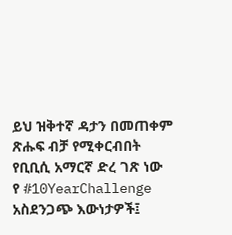ይህ ዝቅተኛ ዳታን በመጠቀም ጽሑፍ ብቻ የሚቀርብበት የቢቢሲ አማርኛ ድረ ገጽ ነው
የ #10YearChallenge አስደንጋጭ እውነታዎች፤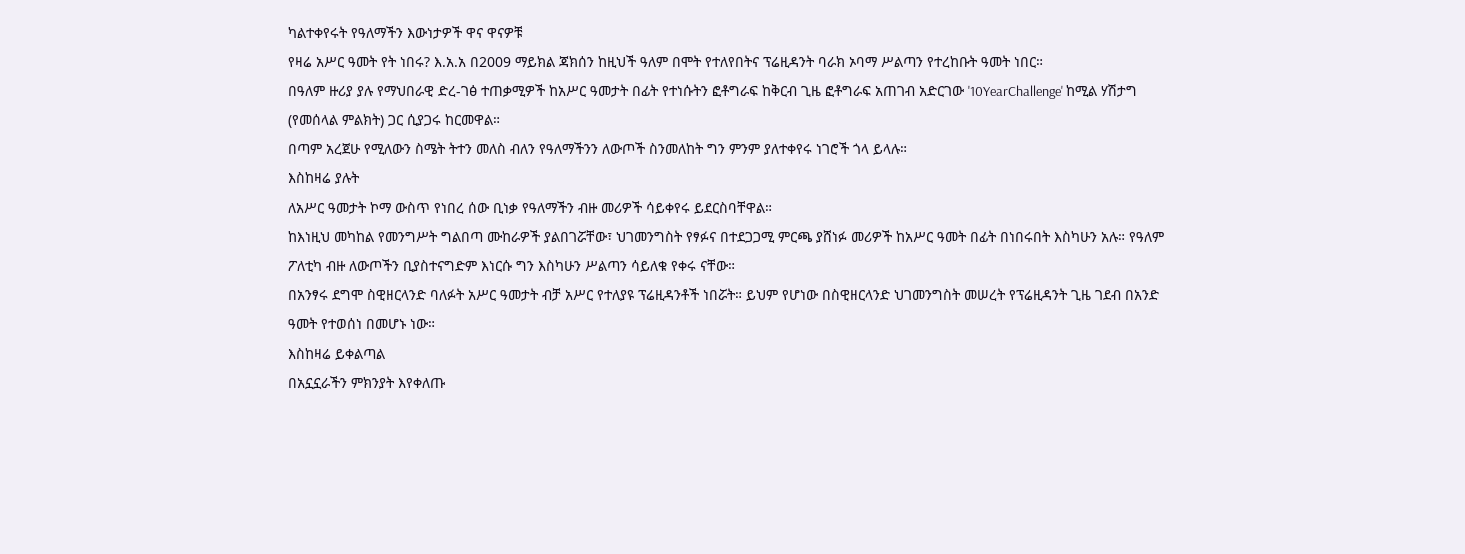ካልተቀየሩት የዓለማችን እውነታዎች ዋና ዋናዎቹ
የዛሬ አሥር ዓመት የት ነበሩ? እ.አ.አ በ2009 ማይክል ጃክሰን ከዚህች ዓለም በሞት የተለየበትና ፕሬዚዳንት ባራክ ኦባማ ሥልጣን የተረከቡት ዓመት ነበር።
በዓለም ዙሪያ ያሉ የማህበራዊ ድረ-ገፅ ተጠቃሚዎች ከአሥር ዓመታት በፊት የተነሱትን ፎቶግራፍ ከቅርብ ጊዜ ፎቶግራፍ አጠገብ አድርገው '10YearChallenge' ከሚል ሃሽታግ (የመሰላል ምልክት) ጋር ሲያጋሩ ከርመዋል።
በጣም አረጀሁ የሚለውን ስሜት ትተን መለስ ብለን የዓለማችንን ለውጦች ስንመለከት ግን ምንም ያለተቀየሩ ነገሮች ጎላ ይላሉ።
እስከዛሬ ያሉት
ለአሥር ዓመታት ኮማ ውስጥ የነበረ ሰው ቢነቃ የዓለማችን ብዙ መሪዎች ሳይቀየሩ ይደርስባቸዋል።
ከእነዚህ መካከል የመንግሥት ግልበጣ ሙከራዎች ያልበገሯቸው፣ ህገመንግስት የፃፉና በተደጋጋሚ ምርጫ ያሸነፉ መሪዎች ከአሥር ዓመት በፊት በነበሩበት እስካሁን አሉ። የዓለም ፖለቲካ ብዙ ለውጦችን ቢያስተናግድም እነርሱ ግን እስካሁን ሥልጣን ሳይለቁ የቀሩ ናቸው።
በአንፃሩ ደግሞ ስዊዘርላንድ ባለፉት አሥር ዓመታት ብቻ አሥር የተለያዩ ፕሬዚዳንቶች ነበሯት። ይህም የሆነው በስዊዘርላንድ ህገመንግስት መሠረት የፕሬዚዳንት ጊዜ ገደብ በአንድ ዓመት የተወሰነ በመሆኑ ነው።
እስከዛሬ ይቀልጣል
በአኗኗራችን ምክንያት እየቀለጡ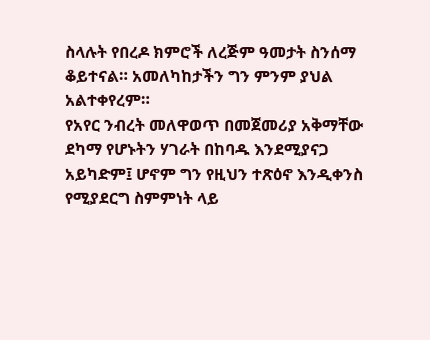ስላሉት የበረዶ ክምሮች ለረጅም ዓመታት ስንሰማ ቆይተናል። አመለካከታችን ግን ምንም ያህል አልተቀየረም።
የአየር ንብረት መለዋወጥ በመጀመሪያ አቅማቸው ደካማ የሆኑትን ሃገራት በከባዱ እንደሚያናጋ አይካድም፤ ሆኖም ግን የዚህን ተጽዕኖ እንዲቀንስ የሚያደርግ ስምምነት ላይ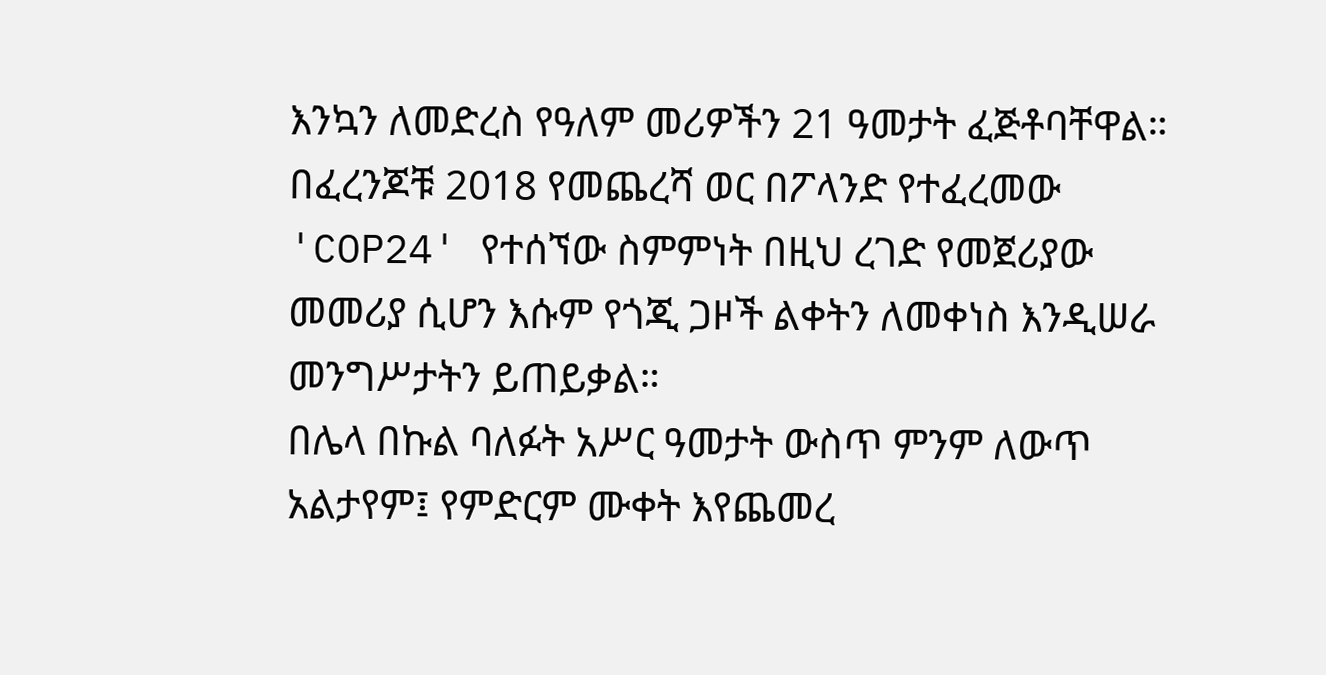እንኳን ለመድረስ የዓለም መሪዎችን 21 ዓመታት ፈጅቶባቸዋል።
በፈረንጆቹ 2018 የመጨረሻ ወር በፖላንድ የተፈረመው 'COP24' የተሰኘው ስምምነት በዚህ ረገድ የመጀሪያው መመሪያ ሲሆን እሱም የጎጂ ጋዞች ልቀትን ለመቀነስ እንዲሠራ መንግሥታትን ይጠይቃል።
በሌላ በኩል ባለፉት አሥር ዓመታት ውስጥ ምንም ለውጥ አልታየም፤ የምድርም ሙቀት እየጨመረ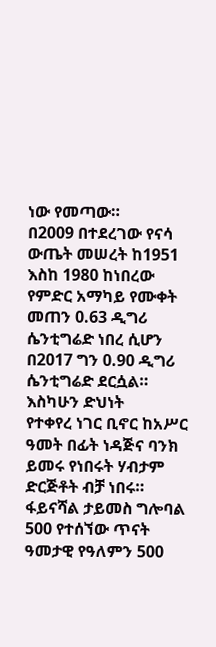ነው የመጣው።
በ2009 በተደረገው የናሳ ውጤት መሠረት ከ1951 እስከ 1980 ከነበረው የምድር አማካይ የሙቀት መጠን 0.63 ዲግሪ ሴንቲግሬድ ነበረ ሲሆን በ2017 ግን 0.90 ዲግሪ ሴንቲግሬድ ደርሷል።
እስካሁን ድህነት
የተቀየረ ነገር ቢኖር ከአሥር ዓመት በፊት ነዳጅና ባንክ ይመሩ የነበሩት ሃብታም ድርጅቶት ብቻ ነበሩ።
ፋይናሻል ታይመስ ግሎባል 500 የተሰኘው ጥናት ዓመታዊ የዓለምን 500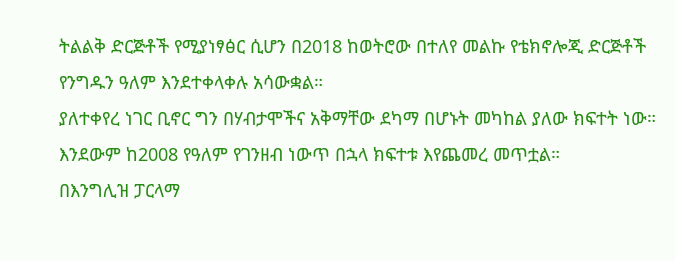ትልልቅ ድርጅቶች የሚያነፃፅር ሲሆን በ2018 ከወትሮው በተለየ መልኩ የቴክኖሎጂ ድርጅቶች የንግዱን ዓለም እንደተቀላቀሉ አሳውቋል።
ያለተቀየረ ነገር ቢኖር ግን በሃብታሞችና አቅማቸው ደካማ በሆኑት መካከል ያለው ክፍተት ነው። እንደውም ከ2008 የዓለም የገንዘብ ነውጥ በኋላ ክፍተቱ እየጨመረ መጥቷል።
በእንግሊዝ ፓርላማ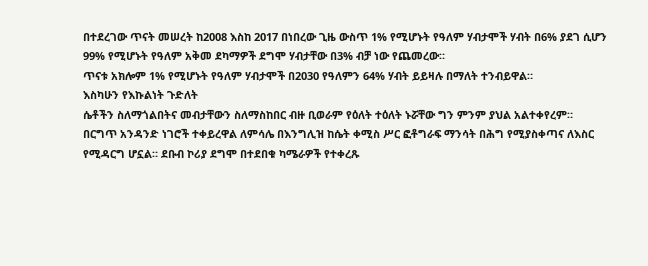በተደረገው ጥናት መሠረት ከ2008 እስከ 2017 በነበረው ጊዜ ውስጥ 1% የሚሆኑት የዓለም ሃብታሞች ሃብት በ6% ያደገ ሲሆን 99% የሚሆኑት የዓለም አቅመ ደካማዎች ደግሞ ሃብታቸው በ3% ብቻ ነው የጨመረው።
ጥናቱ አክሎም 1% የሚሆኑት የዓለም ሃብታሞች በ2030 የዓለምን 64% ሃብት ይይዛሉ በማለት ተንብይዋል።
እስካሁን የእኩልነት ጉድለት
ሴቶችን ስለማጎልበትና መብታቸውን ስለማስከበር ብዙ ቢወራም የዕለት ተዕለት ኑሯቸው ግን ምንም ያህል አልተቀየረም።
በርግጥ አንዳንድ ነገሮች ተቀይረዋል ለምሳሌ በእንግሊዝ ከሴት ቀሚስ ሥር ፎቶግራፍ ማንሳት በሕግ የሚያስቀጣና ለእስር የሚዳርግ ሆኗል። ደቡብ ኮሪያ ደግሞ በተደበቁ ካሜራዎች የተቀረጹ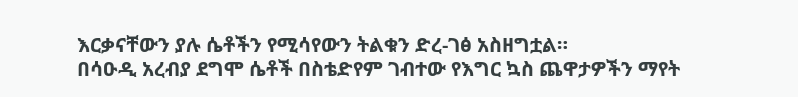እርቃናቸውን ያሉ ሴቶችን የሚሳየውን ትልቁን ድረ-ገፅ አስዘግቷል።
በሳዑዲ አረብያ ደግሞ ሴቶች በስቴድየም ገብተው የእግር ኳስ ጨዋታዎችን ማየት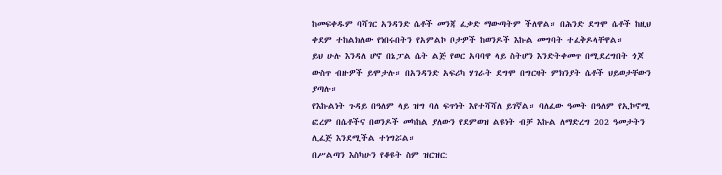ከመፍቀዱም ባሻገር አንዳንድ ሴቶች መንጃ ፈቃድ ማውጣትም ችለዋል። በሕንድ ደግሞ ሴቶች ከዚህ ቀደም ተከልክለው የነበሩበትን የአምልኮ ቦታዎች ከወንዶች እኩል መግባት ተፈቅዶላቸዋል።
ይህ ሁሉ እንዳለ ሆኖ በኔፓል ሴት ልጅ የወር አባባዋ ላይ ስትሆን እንድትቀመጥ በሚደረግበት ጎጆ ውስጥ ብዙዎች ይሞታሉ። በአንዳንድ አፍሪካ ሃገራት ደግሞ በግርዛት ምክንያት ሴቶች ህይወታቸውን ያጣሉ።
የእኩልነት ጉዳይ በዓለም ላይ ዝግ ባለ ፍጥነት እየተሻሻለ ይገኛል። ባለፈው ዓመት በዓለም የኢኮኖሚ ፎረም በሴቶችና በወንዶች መካከል ያለውን የደምወዝ ልዩነት ብቻ እኩል ለማድረግ 202 ዓመታትን ሊፈጅ እንደሚችል ተነግሯል።
በሥልጣን እስካሁን የቆዩት ስም ዝርዝር: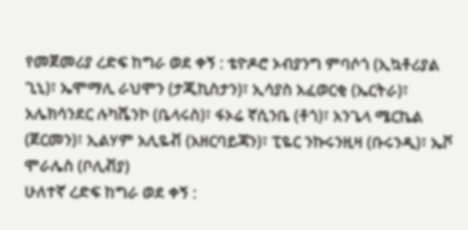የመጀመሪያ ረድፍ ከግራ ወደ ቀኝ : ቴዮዶሮ ኦብያንግ ምባሶጎ (ኢኳቶሪያል ጊኒ)፣ ኤሞማሊ ራህሞን (ታጂኪስታን)፣ ኢሳያስ አፈወርቂ (ኤርትራ)፣ አሌክሳንደር ሉካሼንኮ (ቤላሩስ)፣ ፋኦሬ ኛሲንቤ (ቶጎ)፣ አንጌላ ሜርኬል (ጀርመን)፣ ኢልሃም አሊዬቭ (አዘርባይጃን)፣ ፒዬር ንኩሩንዚዛ (ቡሩንዲ)፣ ኤቮ ሞራሌስ (ቦሊቭያ)
ሁለተኛ ረድፍ ከግራ ወደ ቀኝ :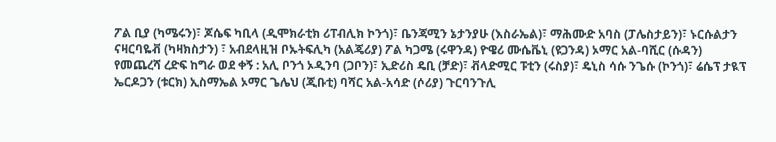ፖል ቢያ (ካሜሩን)፣ ጆሴፍ ካቢላ (ዲሞክራቲክ ሪፐብሊክ ኮንጎ)፣ ቤንጃሚን ኔታንያሁ (እስራኤል)፣ ማሕሙድ አባስ (ፓሌስታይን)፣ ኑርሱልታን ናዛርባዬቭ (ካዛክስታን) ፣ አብደላዚዝ ቦኡትፍሊካ (አልጄሪያ) ፖል ካጋሜ (ሩዋንዳ) ዮዌሪ ሙሴቬኒ (ዩጋንዳ) ኦማር አል-ባሺር (ሱዳን)
የመጨረሻ ረድፍ ከግራ ወደ ቀኝ : አሊ ቦንጎ ኦዲንባ (ጋቦን)፣ ኢድሪስ ዴቢ (ቻድ)፣ ቭላድሚር ፑቲን (ሩስያ)፣ ዴኒስ ሳሱ ንጌሱ (ኮንጎ)፣ ሬሴፕ ታዪፕ ኤርዶጋን (ቱርክ) ኢስማኤል ኦማር ጌሌህ (ጂቡቲ) ባሻር አል-አሳድ (ሶሪያ) ጉርባንጉሊ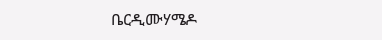ቤርዲሙሃሜዶ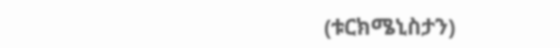(ቱርክሜኒስታን)